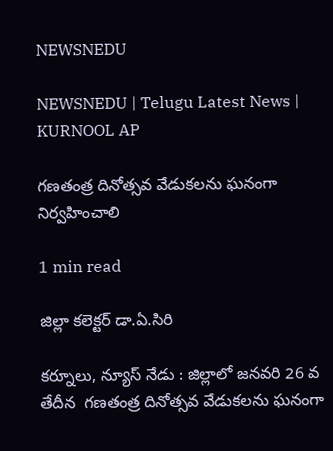NEWSNEDU

NEWSNEDU | Telugu Latest News | KURNOOL AP

గణతంత్ర దినోత్సవ వేడుకలను ఘనంగా నిర్వహించాలి

1 min read

జిల్లా కలెక్టర్ డా.ఏ.సిరి

కర్నూలు, న్యూస్ నేడు : జిల్లాలో జనవరి 26 వ తేదీన  గణతంత్ర దినోత్సవ వేడుకలను ఘనంగా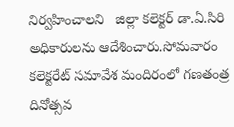నిర్వహించాలని   జిల్లా కలెక్టర్ డా.ఏ.సిరి అధికారులను ఆదేశించారు.సోమవారం కలెక్టరేట్ సమావేశ మందిరంలో గణతంత్ర దినోత్సవ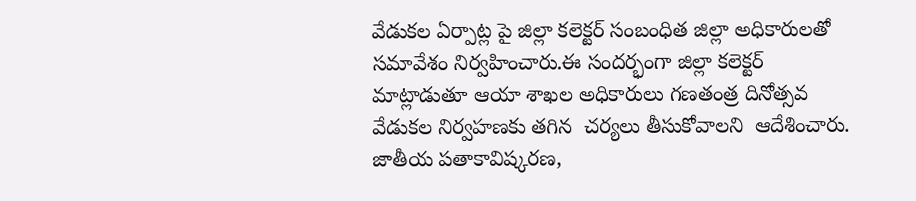వేడుకల ఏర్పాట్ల పై జిల్లా కలెక్టర్ సంబంధిత జిల్లా అధికారులతో  సమావేశం నిర్వహించారు.ఈ సందర్భంగా జిల్లా కలెక్టర్ మాట్లాడుతూ ఆయా శాఖల అధికారులు గణతంత్ర దినోత్సవ వేడుకల నిర్వహణకు తగిన  చర్యలు తీసుకోవాలని  ఆదేశించారు.   జాతీయ పతాకావిష్కరణ,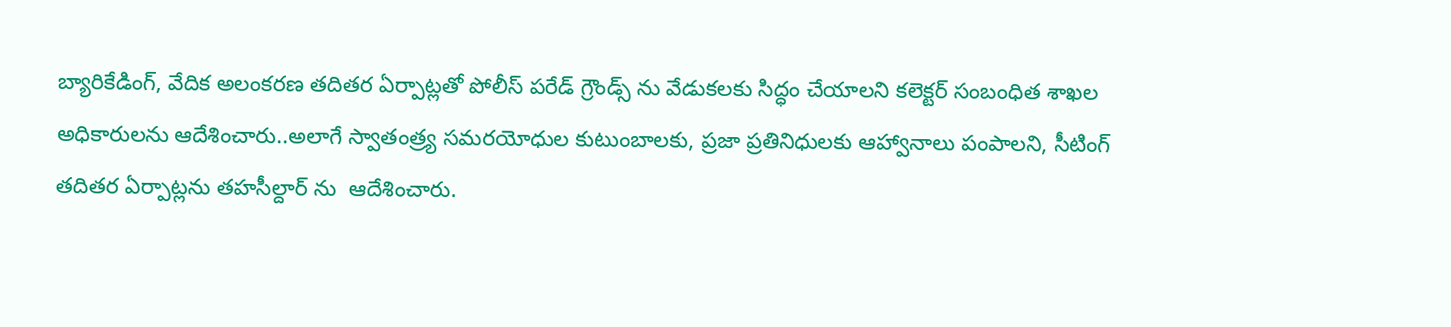బ్యారికేడింగ్, వేదిక అలంకరణ తదితర ఏర్పాట్లతో పోలీస్ పరేడ్ గ్రౌండ్స్ ను వేడుకలకు సిద్ధం చేయాలని కలెక్టర్ సంబంధిత శాఖల అధికారులను ఆదేశించారు..అలాగే స్వాతంత్ర్య సమరయోధుల కుటుంబాలకు, ప్రజా ప్రతినిధులకు ఆహ్వానాలు పంపాలని, సీటింగ్  తదితర ఏర్పాట్లను తహసీల్దార్ ను  ఆదేశించారు.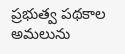ప్రభుత్వ పథకాల అమలును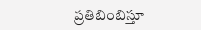ప్రతిబింబిస్తూ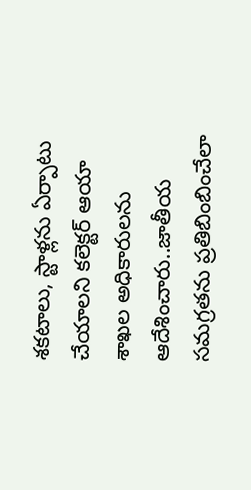శకటాలు, స్టాళ్లను ఏర్పాటు చేయాలని కలెక్టర్ ఆయా శాఖల అధికారులను ఆదేశించారు..జాతీయ సమగ్రతను ప్రతిబింబించేలా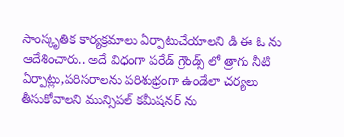సాంస్కృతిక కార్యక్రమాలు ఏర్పాటుచేయాలని డి ఈ ఓ ను ఆదేశించారు.. అదే విధంగా పరేడ్ గ్రౌండ్స్ లో త్రాగు నీటి  ఏర్పాట్లు,పరిసరాలను పరిశుభ్రంగా ఉండేలా చర్యలు తీసుకోవాలని మున్సిపల్ కమీషనర్ ను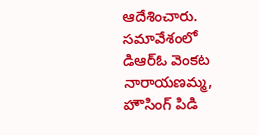ఆదేశించారు.  సమావేశంలో  డిఆర్ఓ వెంకట నారాయణమ్మ, హౌసింగ్ పిడి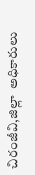చిరంజీవి,జిల్లా  అధికారులు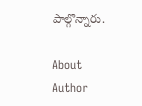పాల్గొన్నారు.

About Author